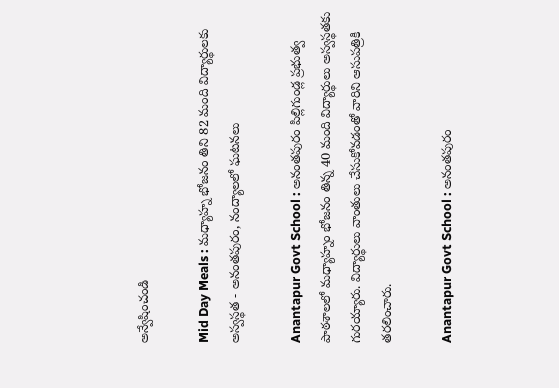అన్వేషించండి

Mid Day Meals : మధ్యాహ్న భోజనం తిని 82 మంది విద్యార్థులకు అస్వస్థత - అనంతపురం, నంద్యాలలో ఘటనలు

Anantapur Govt School : అనంతపురం పిల్లిగుండ్ల ప్రభుత్వ పాఠశాలలో మధ్యాహ్నం భోజనం తిన్న 40 మంది విద్యార్థులు అస్వస్థతకు గురయ్యారు. విద్యార్థులు వాంతులు చేసుకోవడంతో వారిని ఆసుపత్రికి తరలించారు.

Anantapur Govt School : అనంతపురం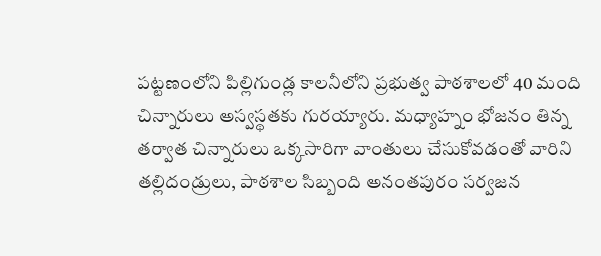పట్టణంలోని పిల్లిగుండ్ల కాలనీలోని ప్రభుత్వ పాఠశాలలో 40 మంది చిన్నారులు అస్వస్థతకు గురయ్యారు. మధ్యాహ్నం భోజనం తిన్న తర్వాత చిన్నారులు ఒక్కసారిగా వాంతులు చేసుకోవడంతో వారిని తల్లిదండ్రులు, పాఠశాల సిబ్బంది అనంతపురం సర్వజన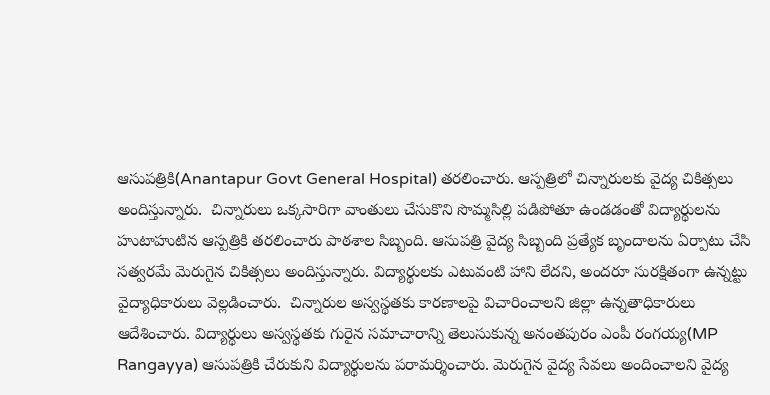ఆసుపత్రికి(Anantapur Govt General Hospital) తరలించారు. ఆస్పత్రిలో చిన్నారులకు వైద్య చికిత్సలు అందిస్తున్నారు.  చిన్నారులు ఒక్కసారిగా వాంతులు చేసుకొని సొమ్మసిల్లి పడిపోతూ ఉండడంతో విద్యార్థులను హుటాహుటిన ఆస్పత్రికి తరలించారు పాఠశాల సిబ్బంది. ఆసుపత్రి వైద్య సిబ్బంది ప్రత్యేక బృందాలను ఏర్పాటు చేసి సత్వరమే మెరుగైన చికిత్సలు అందిస్తున్నారు. విద్యార్థులకు ఎటువంటి హాని లేదని, అందరూ సురక్షితంగా ఉన్నట్టు వైద్యాధికారులు వెల్లడించారు.  చిన్నారుల అస్వస్థతకు కారణాలపై విచారించాలని జిల్లా ఉన్నతాధికారులు ఆదేశించారు. విద్యార్థులు అస్వస్థతకు గురైన సమాచారాన్ని తెలుసుకున్న అనంతపురం ఎంపీ రంగయ్య(MP Rangayya) ఆసుపత్రికి చేరుకుని విద్యార్థులను పరామర్శించారు. మెరుగైన వైద్య సేవలు అందించాలని వైద్య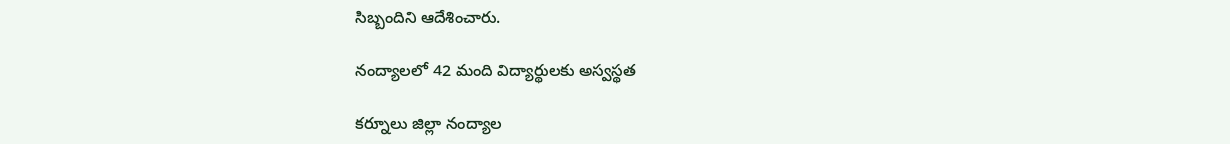సిబ్బందిని ఆదేశించారు.

నంద్యాలలో 42 మంది విద్యార్థులకు అస్వస్థత

కర్నూలు జిల్లా నంద్యాల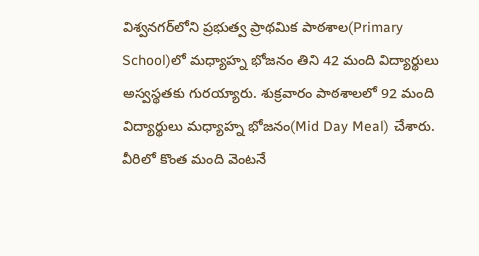విశ్వనగర్‌లోని ప్రభుత్వ ప్రాథమిక పాఠశాల(Primary School)లో మధ్యాహ్న భోజనం తిని 42 మంది విద్యార్థులు అస్వస్థతకు గురయ్యారు. శుక్రవారం పాఠశాలలో 92 మంది విద్యార్థులు మధ్యాహ్న భోజనం(Mid Day Meal) చేశారు. వీరిలో కొంత మంది వెంటనే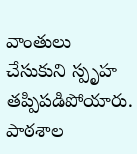వాంతులు చేసుకుని స్పృహ తప్పిపడిపోయారు. పాఠశాల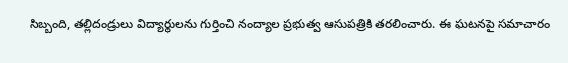సిబ్బంది, తల్లిదండ్రులు విద్యార్థులను గుర్తించి నంద్యాల ప్రభుత్వ ఆసుపత్రికి తరలించారు. ఈ ఘటనపై సమాచారం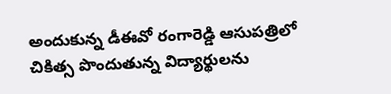అందుకున్న డీఈవో రంగారెడ్డి ఆసుపత్రిలో చికిత్స పొందుతున్న విద్యార్థులను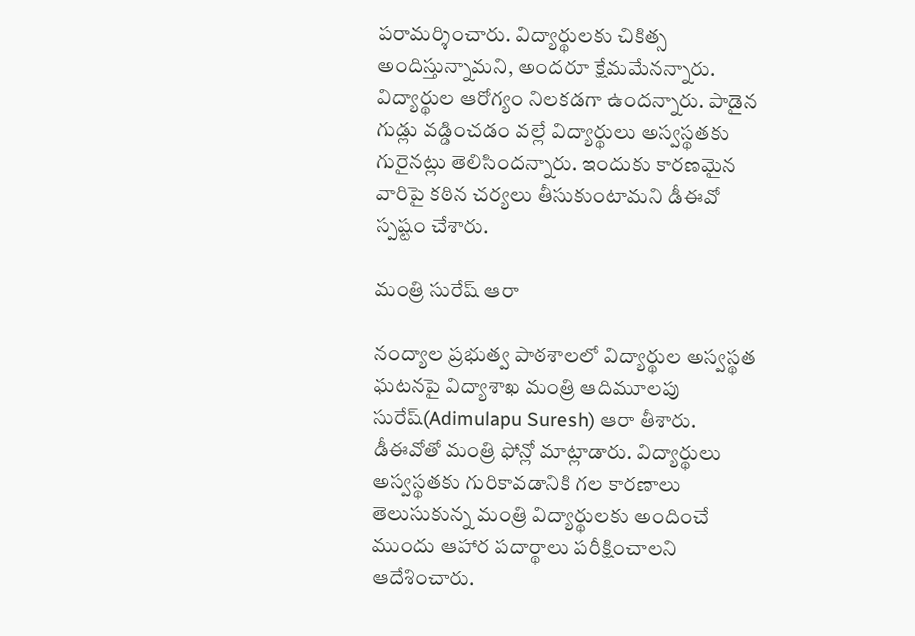పరామర్శించారు. విద్యార్థులకు చికిత్స అందిస్తున్నామని, అందరూ క్షేమమేనన్నారు. విద్యార్థుల ఆరోగ్యం నిలకడగా ఉందన్నారు. పాడైన గుడ్లు వడ్డించడం వల్లే విద్యార్థులు అస్వస్థతకు గురైనట్లు తెలిసిందన్నారు. ఇందుకు కారణమైన వారిపై కఠిన చర్యలు తీసుకుంటామని డీఈవో స్పష్టం చేశారు.

మంత్రి సురేష్ ఆరా

నంద్యాల ప్రభుత్వ పాఠశాలలో విద్యార్థుల అస్వస్థత ఘటనపై విద్యాశాఖ మంత్రి ఆదిమూలపు సురేష్(Adimulapu Suresh) ఆరా తీశారు. డీఈవోతో మంత్రి ఫోన్లో మాట్లాడారు. విద్యార్థులు అస్వస్థతకు గురికావడానికి గల కారణాలు తెలుసుకున్న మంత్రి విద్యార్థులకు అందించే ముందు ఆహార పదార్థాలు పరీక్షించాలని ఆదేశించారు.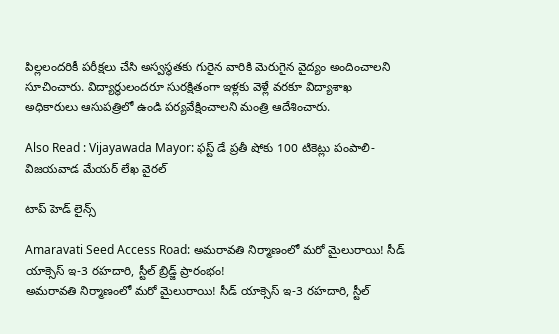పిల్లలందరికీ పరీక్షలు చేసి అస్వస్థతకు గురైన వారికి మెరుగైన వైద్యం అందించాలని సూచించారు. విద్యార్థులందరూ సురక్షితంగా ఇళ్లకు వెళ్లే వరకూ విద్యాశాఖ అధికారులు ఆసుపత్రిలో ఉండి పర్యవేక్షించాలని మంత్రి ఆదేశించారు.

Also Read : Vijayawada Mayor: ఫస్ట్ డే ప్రతీ షోకు 100 టికెట్లు పంపాలి-విజయవాడ మేయర్ లేఖ వైరల్

టాప్ హెడ్ లైన్స్

Amaravati Seed Access Road: అమరావతి నిర్మాణంలో మరో మైలురాయి! సీడ్ యాక్సెస్‌ ఇ-3 రహదారి, స్టీల్ బ్రిడ్జ్‌ ప్రారంభం!
అమరావతి నిర్మాణంలో మరో మైలురాయి! సీడ్ యాక్సెస్‌ ఇ-3 రహదారి, స్టీల్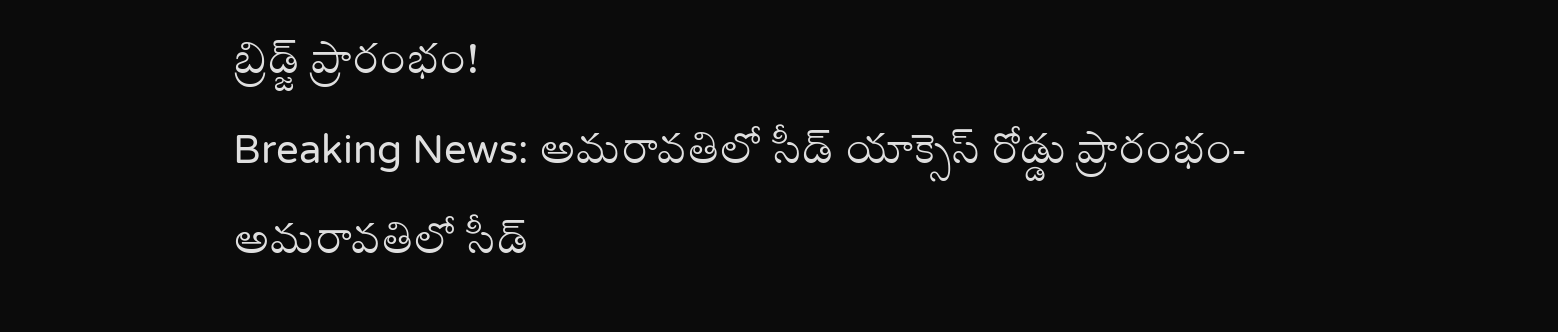బ్రిడ్జ్‌ ప్రారంభం!
Breaking News: అమరావతిలో సీడ్ యాక్సెస్ రోడ్డు ప్రారంభం-
అమరావతిలో సీడ్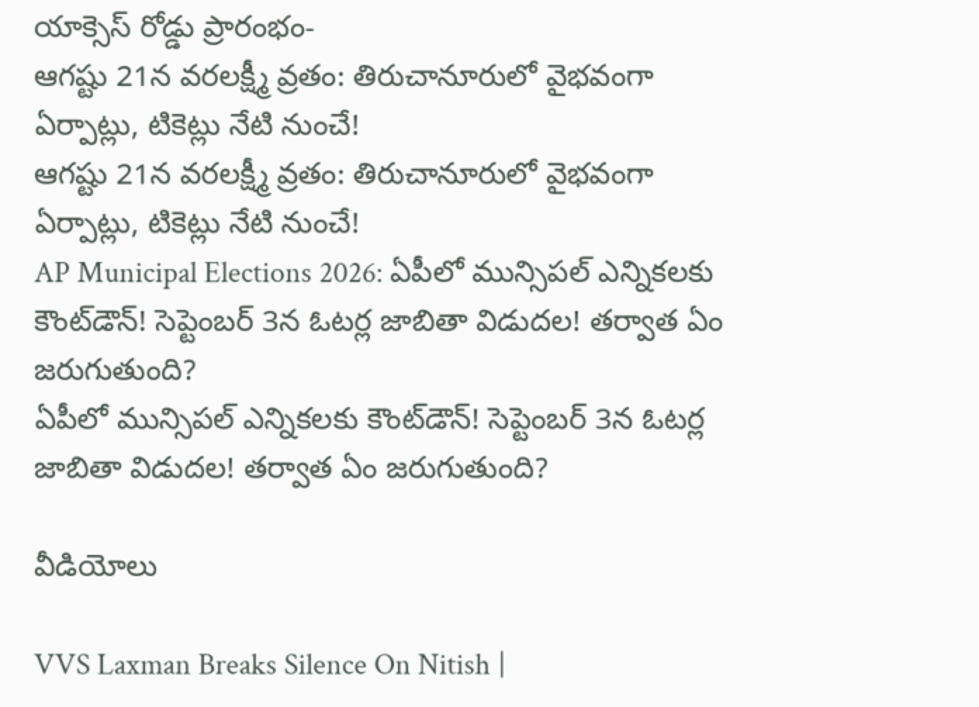యాక్సెస్ రోడ్డు ప్రారంభం-
ఆగష్టు 21న వరలక్ష్మీ వ్రతం: తిరుచానూరులో వైభవంగా ఏర్పాట్లు, టికెట్లు నేటి నుంచే!
ఆగష్టు 21న వరలక్ష్మీ వ్రతం: తిరుచానూరులో వైభవంగా ఏర్పాట్లు, టికెట్లు నేటి నుంచే!
AP Municipal Elections 2026: ఏపీలో మున్సిపల్ ఎన్నికలకు కౌంట్‌డౌన్! సెప్టెంబర్‌ 3న ఓటర్ల జాబితా విడుదల! తర్వాత ఏం జరుగుతుంది?
ఏపీలో మున్సిపల్ ఎన్నికలకు కౌంట్‌డౌన్! సెప్టెంబర్‌ 3న ఓటర్ల జాబితా విడుదల! తర్వాత ఏం జరుగుతుంది?

వీడియోలు

VVS Laxman Breaks Silence On Nitish |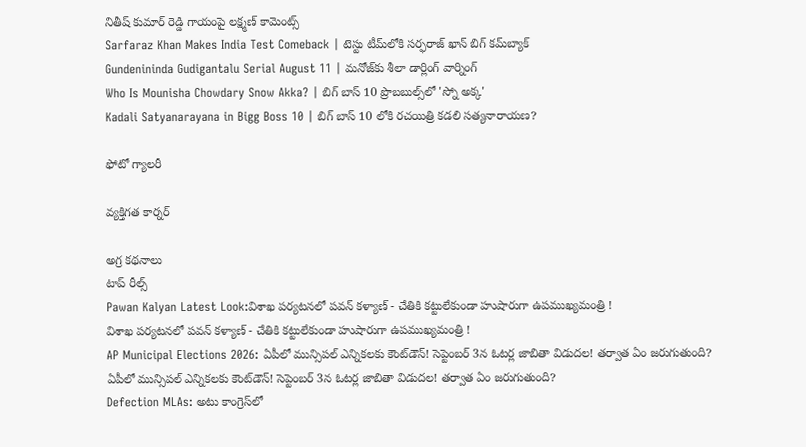నితీష్ కుమార్ రెడ్డి గాయంపై లక్ష్మణ్ కామెంట్స్
Sarfaraz Khan Makes India Test Comeback | టెస్టు టీమ్‌లోకి సర్ఫరాజ్ ఖాన్ బిగ్ కమ్‌బ్యాక్
Gundenininda Gudigantalu Serial August 11 | మనోజ్‌కు శీలా డార్లింగ్ వార్నింగ్
Who Is Mounisha Chowdary Snow Akka? | బిగ్ బాస్ 10 ప్రొబబుల్స్‌లో 'స్నో అక్క'
Kadali Satyanarayana in Bigg Boss 10 | బిగ్ బాస్ 10 లోకి రచయిత్రి కడలి సత్యనారాయణ?

ఫోటో గ్యాలరీ

వ్యక్తిగత కార్నర్

అగ్ర కథనాలు
టాప్ రీల్స్
Pawan Kalyan Latest Look:విశాఖ పర్యటనలో పవన్ కళ్యాణ్ - చేతికి కట్టులేకుండా హుషారుగా ఉపముఖ్యమంత్రి !
విశాఖ పర్యటనలో పవన్ కళ్యాణ్ - చేతికి కట్టులేకుండా హుషారుగా ఉపముఖ్యమంత్రి !
AP Municipal Elections 2026: ఏపీలో మున్సిపల్ ఎన్నికలకు కౌంట్‌డౌన్! సెప్టెంబర్‌ 3న ఓటర్ల జాబితా విడుదల! తర్వాత ఏం జరుగుతుంది?
ఏపీలో మున్సిపల్ ఎన్నికలకు కౌంట్‌డౌన్! సెప్టెంబర్‌ 3న ఓటర్ల జాబితా విడుదల! తర్వాత ఏం జరుగుతుంది?
Defection MLAs: అటు కాంగ్రెస్‌లో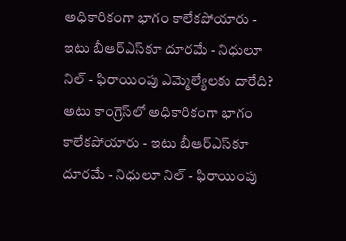అధికారికంగా భాగం కాలేకపోయారు - ఇటు బీఆర్ఎస్‌కూ దూరమే - నిధులూ నిల్ - ఫిరాయింపు ఎమ్మెల్యేలకు దారేది?
అటు కాంగ్రెస్‌లో అధికారికంగా భాగం కాలేకపోయారు - ఇటు బీఆర్ఎస్‌కూ దూరమే - నిధులూ నిల్ - ఫిరాయింపు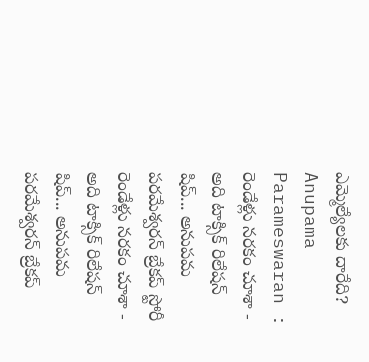ఎమ్మెల్యేలకు దారేది?
Anupama Parameswaran : రెండేళ్లు నరకం చూశా - అది టాక్సిక్ రిలేషన్ షిప్... అనుపమ పరమేశ్వరన్ బ్రేకప్ స్టోరీ
రెండేళ్లు నరకం చూశా - అది టాక్సిక్ రిలేషన్ షిప్... అనుపమ పరమేశ్వరన్ బ్రేకప్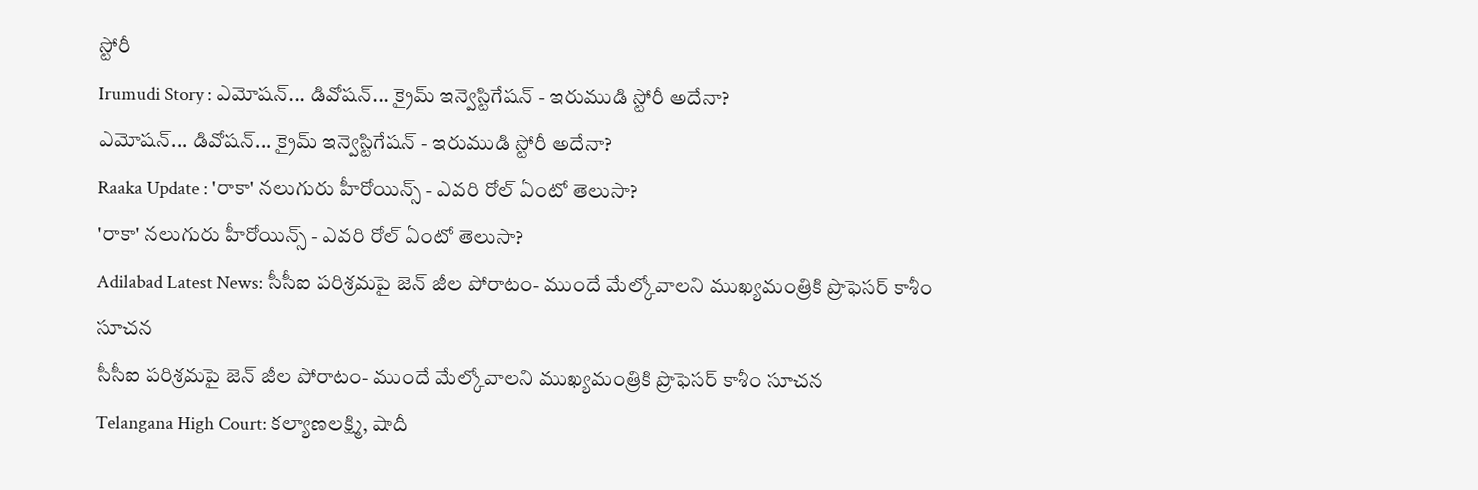స్టోరీ
Irumudi Story : ఎమోషన్... డివోషన్... క్రైమ్ ఇన్వెస్టిగేషన్ - ఇరుముడి స్టోరీ అదేనా?
ఎమోషన్... డివోషన్... క్రైమ్ ఇన్వెస్టిగేషన్ - ఇరుముడి స్టోరీ అదేనా?
Raaka Update : 'రాకా' నలుగురు హీరోయిన్స్ - ఎవరి రోల్ ఏంటో తెలుసా?
'రాకా' నలుగురు హీరోయిన్స్ - ఎవరి రోల్ ఏంటో తెలుసా?
Adilabad Latest News: సీసీఐ పరిశ్రమపై జెన్ జీల పోరాటం- ముందే మేల్కోవాలని ముఖ్యమంత్రికి ప్రొఫెసర్ కాశీం సూచన
సీసీఐ పరిశ్రమపై జెన్ జీల పోరాటం- ముందే మేల్కోవాలని ముఖ్యమంత్రికి ప్రొఫెసర్ కాశీం సూచన
Telangana High Court: కల్యాణలక్ష్మి, షాదీ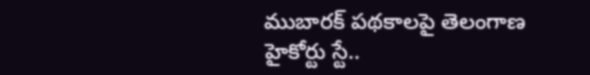ముబారక్ పథకాలపై తెలంగాణ హైకోర్టు స్టే..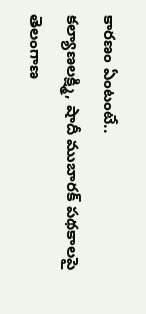కారణం ఏంటంటే..
కల్యాణలక్ష్మి, షాదీ ముబారక్ పథకాలపై తెలంగాణ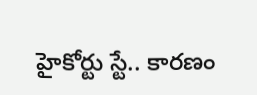హైకోర్టు స్టే.. కారణం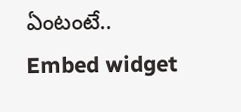ఏంటంటే..
Embed widget